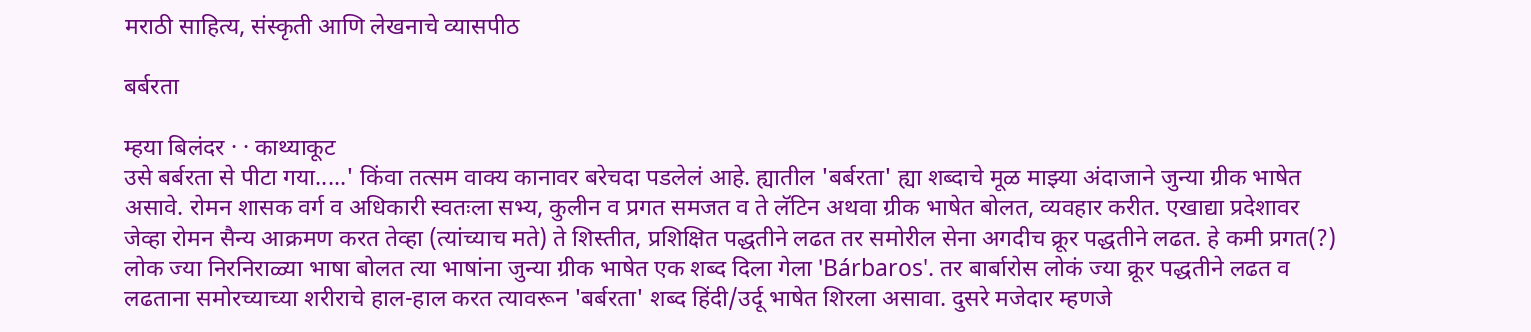मराठी साहित्य, संस्कृती आणि लेखनाचे व्यासपीठ

बर्बरता

म्हया बिलंदर · · काथ्याकूट
उसे बर्बरता से पीटा गया.....' किंवा तत्सम वाक्य कानावर बरेचदा पडलेलं आहे. ह्यातील 'बर्बरता' ह्या शब्दाचे मूळ माझ्या अंदाजाने जुन्या ग्रीक भाषेत असावे. रोमन शासक वर्ग व अधिकारी स्वतःला सभ्य, कुलीन व प्रगत समजत व ते लॅटिन अथवा ग्रीक भाषेत बोलत, व्यवहार करीत. एखाद्या प्रदेशावर जेव्हा रोमन सैन्य आक्रमण करत तेव्हा (त्यांच्याच मते) ते शिस्तीत, प्रशिक्षित पद्धतीने लढत तर समोरील सेना अगदीच क्रूर पद्धतीने लढत. हे कमी प्रगत(?) लोक ज्या निरनिराळ्या भाषा बोलत त्या भाषांना जुन्या ग्रीक भाषेत एक शब्द दिला गेला 'Bárbaros'. तर बार्बारोस लोकं ज्या क्रूर पद्धतीने लढत व लढताना समोरच्याच्या शरीराचे हाल-हाल करत त्यावरून 'बर्बरता' शब्द हिंदी/उर्दू भाषेत शिरला असावा. दुसरे मजेदार म्हणजे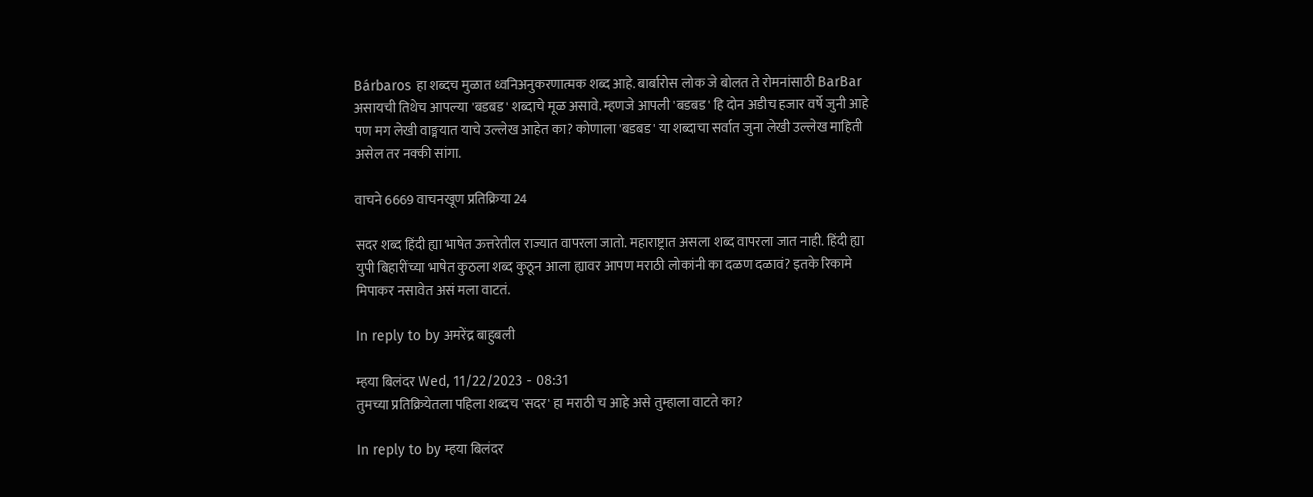Bárbaros हा शब्दच मुळात ध्वनिअनुकरणात्मक शब्द आहे. बार्बारोस लोक जे बोलत ते रोमनांसाठी BarBar असायची तिथेच आपल्या 'बडबड' शब्दाचे मूळ असावे. म्हणजे आपली 'बडबड' हि दोन अडीच हजार वर्षे जुनी आहे पण मग लेखी वाङ्मयात याचे उल्लेख आहेत का? कोणाला 'बडबड' या शब्दाचा सर्वात जुना लेखी उल्लेख माहिती असेल तर नक्की सांगा.

वाचने 6669 वाचनखूण प्रतिक्रिया 24

सदर शब्द हिंदी ह्या भाषेत ऊत्तरेतील राज्यात वापरला जातो. महाराष्ट्रात असला शब्द वापरला जात नाही. हिंदी ह्या युपी बिहारींच्या भाषेत कुठला शब्द कुठून आला ह्यावर आपण मराठी लोकांनी का दळण दळावं? इतके रिकामे मिपाकर नसावेत असं मला वाटतं.

In reply to by अमरेंद्र बाहुबली

म्हया बिलंदर Wed, 11/22/2023 - 08:31
तुमच्या प्रतिक्रियेतला पहिला शब्दच 'सदर' हा मराठी च आहे असे तुम्हाला वाटते का?

In reply to by म्हया बिलंदर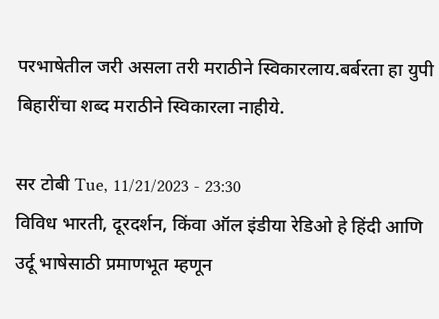परभाषेतील जरी असला तरी मराठीने स्विकारलाय.बर्बरता हा युपी बिहारींचा शब्द मराठीने स्विकारला नाहीये.

सर टोबी Tue, 11/21/2023 - 23:30
विविध भारती, दूरदर्शन, किंवा ऑल इंडीया रेडिओ हे हिंदी आणि उर्दू भाषेसाठी प्रमाणभूत म्हणून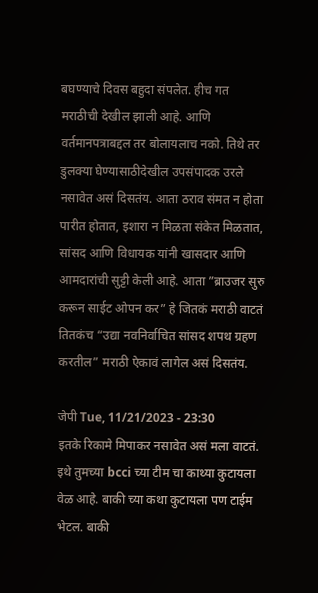बघण्याचे दिवस बहुदा संपलेत. हीच गत मराठीची देखील झाली आहे. आणि वर्तमानपत्राबद्दल तर बोलायलाच नको. तिथे तर डुलक्या घेण्यासाठीदेखील उपसंपादक उरले नसावेत असं दिसतंय. आता ठराव संमत न होता पारीत होतात, इशारा न मिळता संकेत मिळतात, सांसद आणि विधायक यांनी खासदार आणि आमदारांची सुट्टी केली आहे. आता ”ब्राउजर सुरु करून साईट ओपन कर” हे जितकं मराठी वाटतं तितकंच “उद्या नवनिर्वाचित सांसद शपथ ग्रहण करतील” मराठी ऐकावं लागेल असं दिसतंय.

जेपी Tue, 11/21/2023 - 23:30
इतके रिकामे मिपाकर नसावेत असं मला वाटतं. इथे तुमच्या bcci च्या टीम चा काथ्या कुटायला वेळ आहे. बाकी च्या कथा कुटायला पण टाईम भेटल. बाकी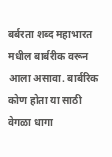बर्बरता शब्द महाभारत मधील बार्बरीक वरून आला असावा. बार्बरिक कोण होता या साठी वेगळा धागा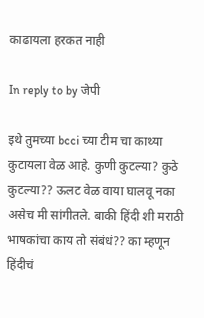काढायला हरकत नाही

In reply to by जेपी

इथे तुमच्या bcci च्या टीम चा काथ्या कुटायला वेळ आहे. कुणी कुटल्या? कुठे कुटल्या?? ऊलट वेळ वाया घालवू नका असेच मी सांगीतले. बाकी हिंदी शी मराठी भाषकांचा काय तो संबंधं?? का म्हणून हिंदीचं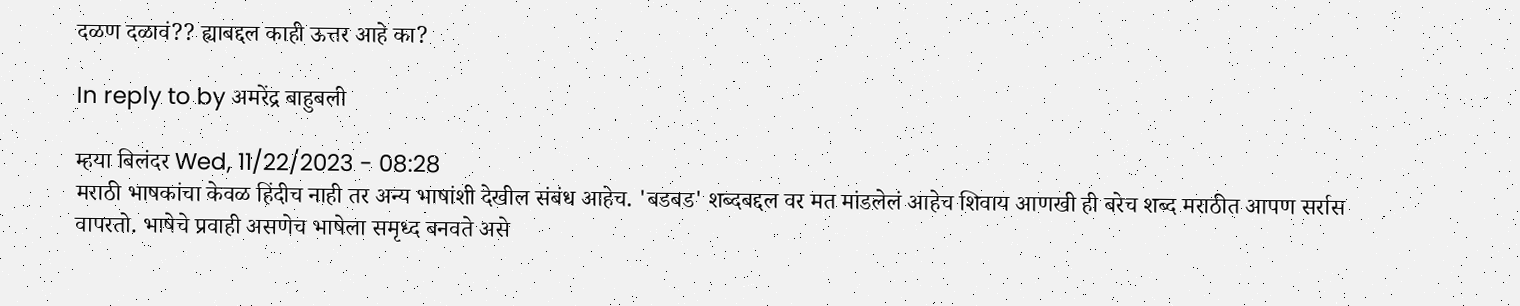दळण दळावं?? ह्याबद्दल काही ऊत्तर आहे का?

In reply to by अमरेंद्र बाहुबली

म्हया बिलंदर Wed, 11/22/2023 - 08:28
मराठी भाषकांचा केवळ हिंदीच नाही तर अन्य भाषांशी देखील संबंध आहेच. 'बडबड' शब्दबद्दल वर मत मांडलेलं आहेच शिवाय आणखी ही बरेच शब्द मराठीत आपण सर्रास वापरतो. भाषेचे प्रवाही असणेच भाषेला समृध्द बनवते असे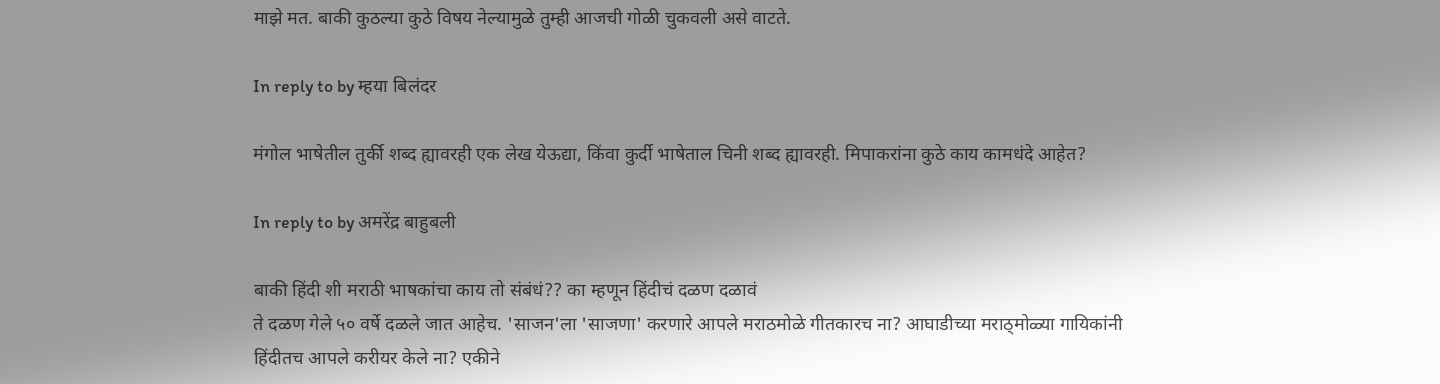माझे मत. बाकी कुठल्या कुठे विषय नेल्यामुळे तुम्ही आजची गोळी चुकवली असे वाटते.

In reply to by म्हया बिलंदर

मंगोल भाषेतील तुर्की शब्द ह्यावरही एक लेख येऊद्या, किंवा कुर्दी भाषेताल चिनी शब्द ह्यावरही. मिपाकरांना कुठे काय कामधंदे आहेत?

In reply to by अमरेंद्र बाहुबली

बाकी हिंदी शी मराठी भाषकांचा काय तो संबंधं?? का म्हणून हिंदीचं दळण दळावं
ते दळण गेले ५० वर्षे दळले जात आहेच. 'साजन'ला 'साजणा' करणारे आपले मराठमोळे गीतकारच ना? आघाडीच्या मराठ्मोळ्या गायिकांनी हिंदीतच आपले करीयर केले ना? एकीने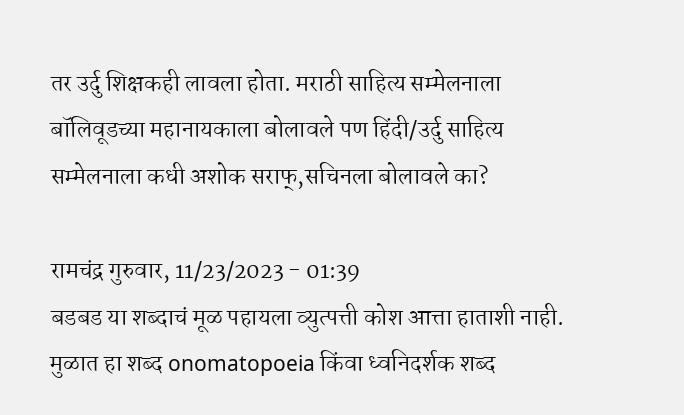तर उर्दु शिक्षकही लावला होता. मराठी साहित्य सम्मेलनाला बॉलिवूडच्या महानायकाला बोलावले पण हिंदी/उर्दु साहित्य सम्मेलनाला कधी अशोक सराफ्,सचिनला बोलावले का?

रामचंद्र गुरुवार, 11/23/2023 - 01:39
बडबड या शब्दाचं मूळ पहायला व्युत्पत्ती कोश आत्ता हाताशी नाही. मुळात हा शब्द onomatopoeia किंवा ध्वनिदर्शक शब्द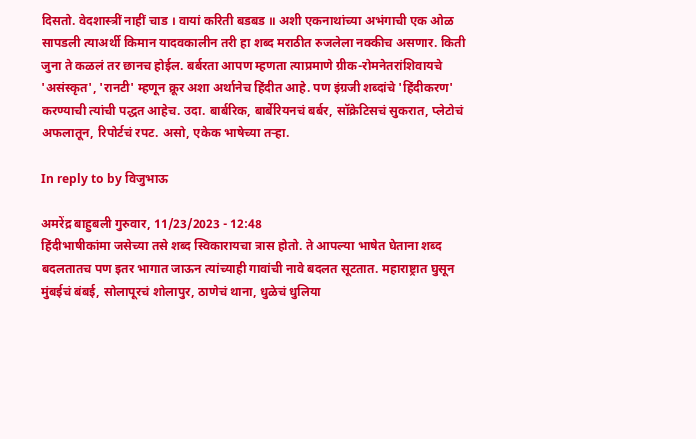दिसतो. वेदशास्त्रीं नाहीं चाड । वायां करिती बडबड ॥ अशी एकनाथांच्या अभंगाची एक ओळ सापडली त्याअर्थी किमान यादवकालीन तरी हा शब्द मराठीत रुजलेला नक्कीच असणार. किती जुना ते कळलं तर छानच होईल. बर्बरता आपण म्हणता त्याप्रमाणे ग्रीक-रोमनेतरांशिवायचे 'असंस्कृत', 'रानटी' म्हणून क्रूर अशा अर्थानेच हिंदीत आहे. पण इंग्रजी शब्दांचे 'हिंदीकरण' करण्याची त्यांची पद्धत आहेच. उदा. बार्बरिक, बार्बेरियनचं बर्बर, सॉक्रेटिसचं सुकरात, प्लेटोचं अफलातून, रिपोर्टचं रपट. असो, एकेक भाषेच्या तऱ्हा.

In reply to by विजुभाऊ

अमरेंद्र बाहुबली गुरुवार, 11/23/2023 - 12:48
हिंदीभाषीकांमा जसेच्या तसे शब्द स्विकारायचा त्रास होतो. ते आपल्या भाषेत घेताना शब्द बदलतातच पण इतर भागात जाऊन त्यांच्याही गावांची नावे बदलत सूटतात. महाराष्ट्रात घुसून मुंबईचं बंबई, सोलापूरचं शोलापुर, ठाणेचं थाना, धुळेचं धुलिया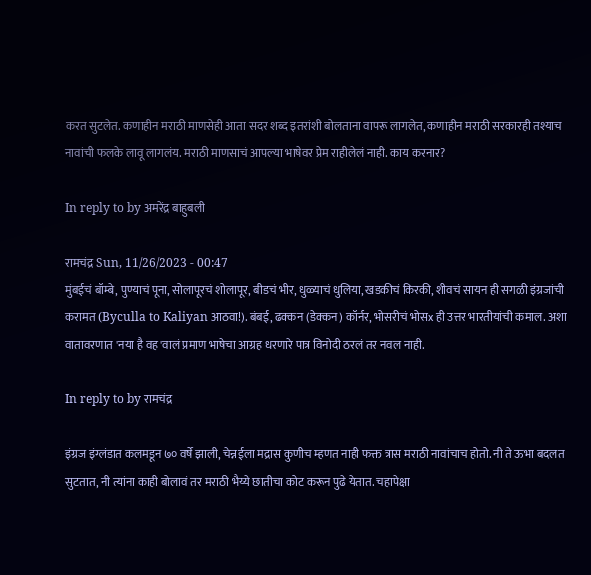करत सुटलेत. कणाहीन मराठी माणसेही आता सदर शब्द इतरांशी बोलताना वापरू लागलेत, कणाहीन मराठी सरकारही तश्याच नावांची फलके लावू लागलंय. मराठी माणसाचं आपल्या भाषेवर प्रेम राहीलेलं नाही. काय करनार?

In reply to by अमरेंद्र बाहुबली

रामचंद्र Sun, 11/26/2023 - 00:47
मुंबईचं बॉम्बे, पुण्याचं पूना, सोलापूरचं शोलापूर, बीडचं भीर, धुळ्याचं धुलिया, खडकीचं किरकी, शीवचं सायन ही सगळी इंग्रजांची करामत (Byculla to Kaliyan आठवा!). बंबई, ढक्कन (डेक्कन) कॉर्नर, भोसरीचं भोसx ही उत्तर भारतीयांची कमाल. अशा वातावरणात 'नया है वह'वालं प्रमाण भाषेचा आग्रह धरणारे पात्र विनोदी ठरलं तर नवल नाही.

In reply to by रामचंद्र

इंग्रज इंग्लंडात कलमडून ७० वर्षे झाली, चेन्नईला मद्रास कुणीच म्हणत नाही फक्त त्रास मराठी नावांचाच होतो. नी ते ऊभा बदलत सुटतात, नी त्यांना काही बोलावं तर मराठी भैय्ये छातीचा कोट करून पुढे येतात. चहापेक्षा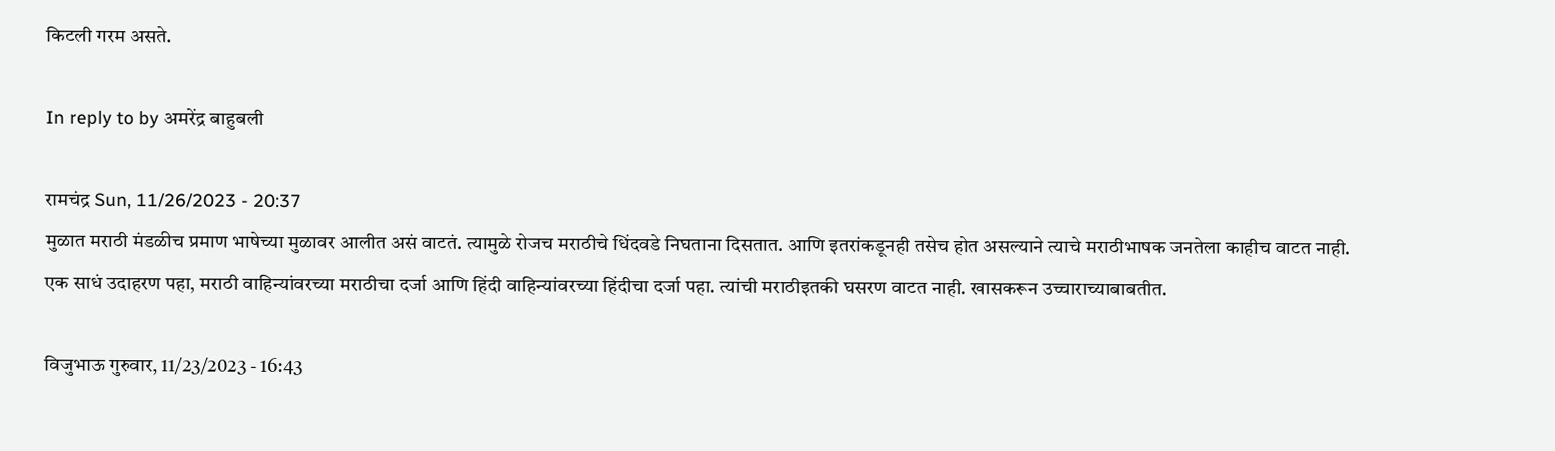किटली गरम असते.

In reply to by अमरेंद्र बाहुबली

रामचंद्र Sun, 11/26/2023 - 20:37
मुळात मराठी मंडळीच प्रमाण भाषेच्या मुळावर आलीत असं वाटतं. त्यामुळे रोजच मराठीचे धिंदवडे निघताना दिसतात. आणि इतरांकडूनही तसेच होत असल्याने त्याचे मराठीभाषक जनतेला काहीच वाटत नाही. एक साधं उदाहरण पहा, मराठी वाहिन्यांवरच्या मराठीचा दर्जा आणि हिंदी वाहिन्यांवरच्या हिंदीचा दर्जा पहा. त्यांची मराठीइतकी घसरण वाटत नाही. खासकरून उच्चाराच्याबाबतीत.

विजुभाऊ गुरुवार, 11/23/2023 - 16:43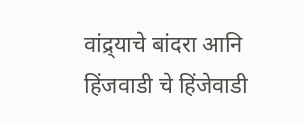वांद्र्याचे बांदरा आनि हिंजवाडी चे हिंजेवाडी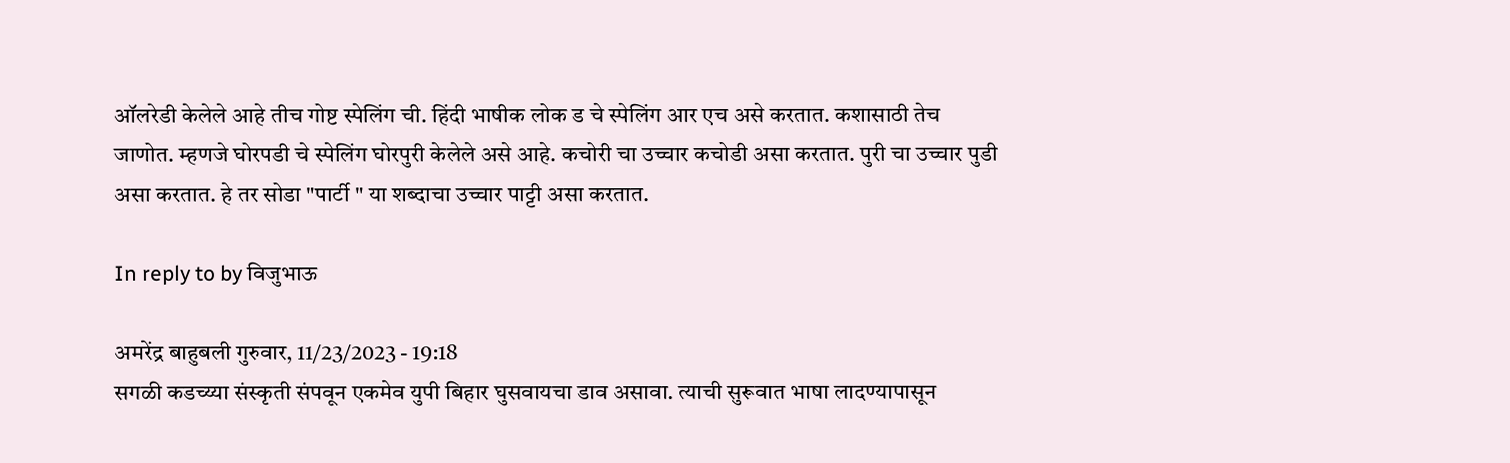ऑलरेडी केलेले आहे तीच गोष्ट स्पेलिंग ची. हिंदी भाषीक लोक ड चे स्पेलिंग आर एच असे करतात. कशासाठी तेच जाणोत. म्हणजे घोरपडी चे स्पेलिंग घोरपुरी केलेले असे आहे. कचोरी चा उच्चार कचोडी असा करतात. पुरी चा उच्चार पुडी असा करतात. हे तर सोडा "पार्टी " या शब्दाचा उच्चार पाट्टी असा करतात.

In reply to by विजुभाऊ

अमरेंद्र बाहुबली गुरुवार, 11/23/2023 - 19:18
सगळी कडच्य्या संस्कृती संपवून एकमेव युपी बिहार घुसवायचा डाव असावा. त्याची सुरूवात भाषा लादण्यापासून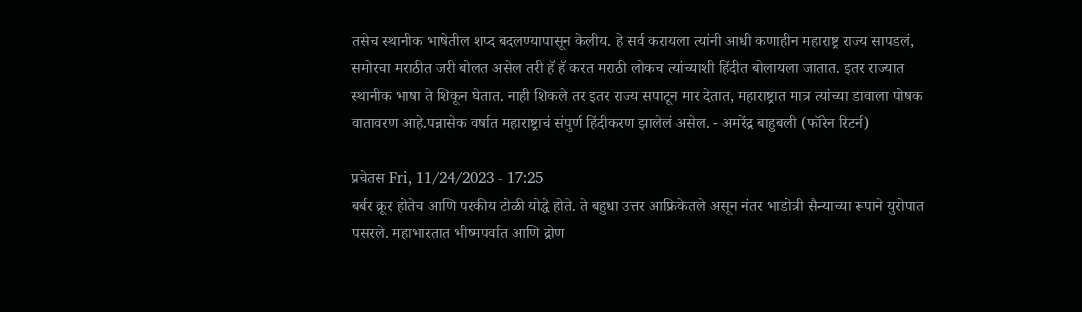तसेच स्थानीक भाषेतील शप्द बदलण्यापासून केलीय. हे सर्व करायला त्यांनी आधी कणाहीन महाराष्ट्र राज्य सापडलं, समोरचा मराठीत जरी बोलत असेल तरी हॅ हॅ करत मराठी लोकच त्यांच्याशी हिंदीत बोलायला जातात. इतर राज्यात स्थानीक भाषा ते शिकून घेतात. नाही शिकले तर इतर राज्य सपाटून मार देतात, महाराष्ट्रात मात्र त्यांच्या डावाला पोषक वातावरण आहे.पन्नासेक वर्षात महाराष्ट्राचं संपुर्ण हिंदीकरण झालेलं असेल. - अमरेंद्र बाहुबली (फॉरेन रिटर्न)

प्रचेतस Fri, 11/24/2023 - 17:25
बर्बर क्रूर होतेच आणि परकीय टोळी योद्धे होते. ते बहुधा उत्तर आफ्रिकेतले असून नंतर भाडोत्री सैन्याच्या रूपाने युरोपात पसरले. महाभारतात भीष्मपर्वात आणि द्रोण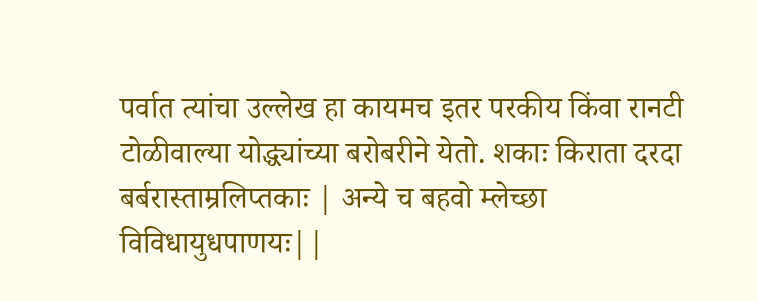पर्वात त्यांचा उल्लेख हा कायमच इतर परकीय किंवा रानटी टोळीवाल्या योद्ध्यांच्या बरोबरीने येतो. शकाः किराता दरदा बर्बरास्ताम्रलिप्तकाः | अन्ये च बहवो म्लेच्छा विविधायुधपाणयः||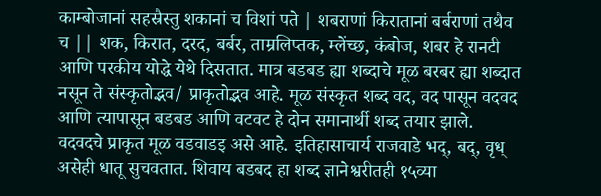काम्बोजानां सहस्रैस्तु शकानां च विशां पते | शबराणां किरातानां बर्बराणां तथैव च || शक, किरात, दरद, बर्बर, ताम्रलिप्तक, म्लेंच्छ, कंबोज, शबर हे रानटी आणि परकीय योद्धे येथे दिसतात. मात्र बडबड ह्या शब्दाचे मूळ बरबर ह्या शब्दात नसून ते संस्कृतोद्भव/ प्राकृतोद्भव आहे. मूळ संस्कृत शब्द वद, वद पासून वदवद आणि त्यापासून बडबड आणि वटवट हे दोन समानार्थी शब्द तयार झाले. वदवदचे प्राकृत मूळ वडवाडइ असे आहे. इतिहासाचार्य राजवाडे भद्, बद्, वृध् असेही धातू सुचवतात. शिवाय बडबद हा शब्द ज्ञानेश्वरीतही १५व्या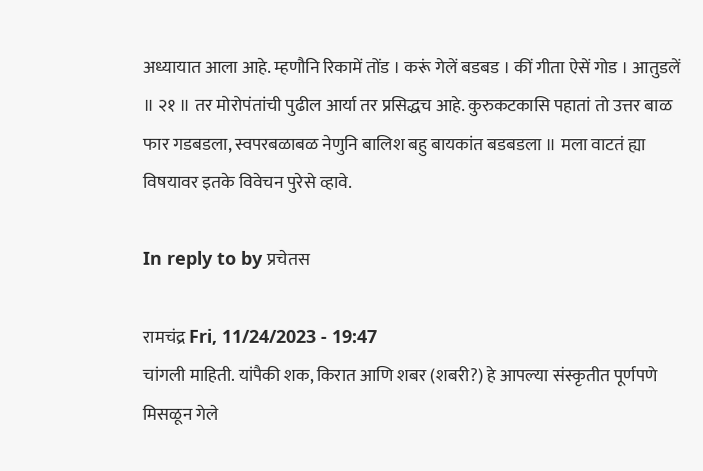अध्यायात आला आहे. म्हणौनि रिकामें तोंड । करूं गेलें बडबड । कीं गीता ऐसें गोड । आतुडलें ॥ २१ ॥ तर मोरोपंतांची पुढील आर्या तर प्रसिद्धच आहे. कुरुकटकासि पहातां तो उत्तर बाळ फार गडबडला, स्वपरबळाबळ नेणुनि बालिश बहु बायकांत बडबडला ॥ मला वाटतं ह्या विषयावर इतके विवेचन पुरेसे व्हावे.

In reply to by प्रचेतस

रामचंद्र Fri, 11/24/2023 - 19:47
चांगली माहिती. यांपैकी शक, किरात आणि शबर (शबरी?) हे आपल्या संस्कृतीत पूर्णपणे मिसळून गेले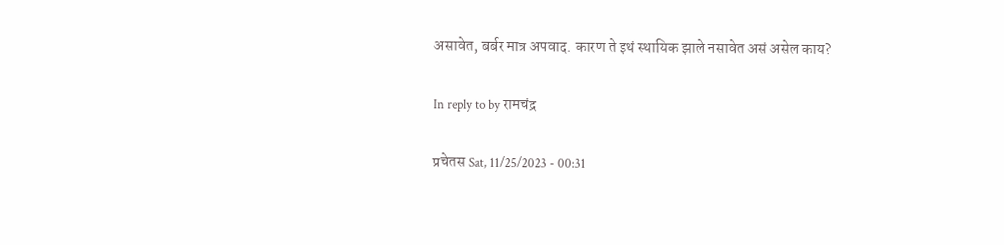असावेत, बर्बर मात्र अपवाद. कारण ते इथं स्थायिक झाले नसावेत असं असेल काय?

In reply to by रामचंद्र

प्रचेतस Sat, 11/25/2023 - 00:31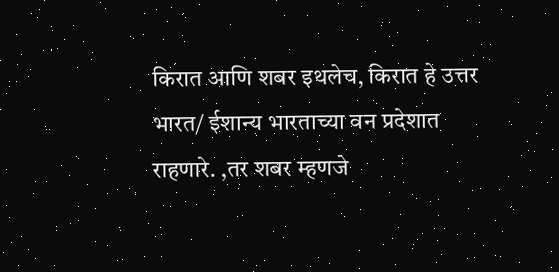किरात आणि शबर इथलेच, किरात हे उत्तर भारत/ ईशान्य भारताच्या वन प्रदेशात राहणारे. ,तर शबर म्हणजे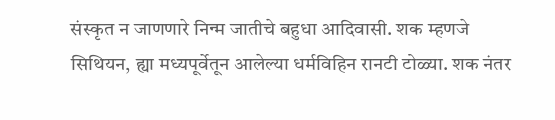संस्कृत न जाणणारे निन्म जातीचे बहुधा आदिवासी. शक म्हणजे सिथियन, ह्या मध्यपूर्वेतून आलेल्या धर्मविहिन रानटी टोळ्या. शक नंतर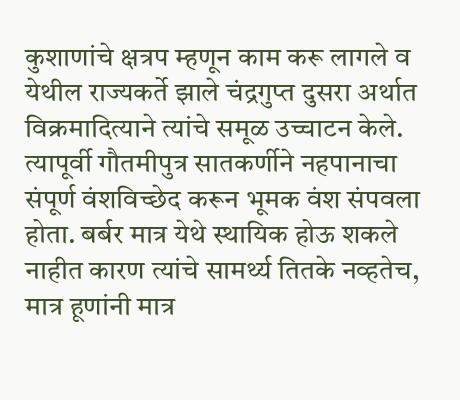कुशाणांचे क्षत्रप म्हणून काम करू लागले व येथील राज्यकर्ते झाले चंद्रगुप्त दुसरा अर्थात विक्रमादित्याने त्यांचे समूळ उच्चाटन केले. त्यापूर्वी गौतमीपुत्र सातकर्णीने नहपानाचा संपूर्ण वंशविच्छेद करून भूमक वंश संपवला होता. बर्बर मात्र येथे स्थायिक होऊ शकले नाहीत कारण त्यांचे सामर्थ्य तितके नव्हतेच, मात्र हूणांनी मात्र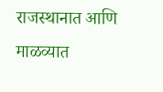राजस्थानात आणि माळव्यात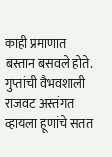काही प्रमाणात बस्तान बसवले होते. गुप्तांची वैभवशाली राजवट अस्तंगत व्हायला हूणांचे सतत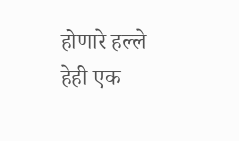होणारे हल्ले हेही एक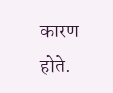कारण होते.